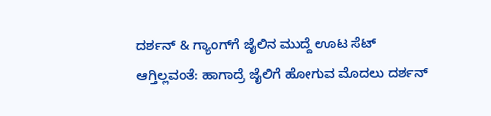ದರ್ಶನ್ & ಗ್ಯಾಂಗ್‌ಗೆ ಜೈಲಿನ ಮುದ್ದೆ ಊಟ ಸೆಟ್ ಆಗ್ತಿಲ್ಲವಂತೆ: ಹಾಗಾದ್ರೆ ಜೈಲಿಗೆ ಹೋಗುವ ಮೊದಲು ದರ್ಶನ್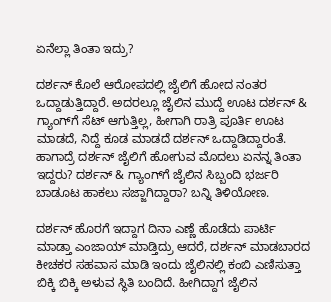ಏನೆಲ್ಲಾ ತಿಂತಾ ಇದ್ರು?

ದರ್ಶನ್ ಕೊಲೆ ಆರೋಪದಲ್ಲಿ ಜೈಲಿಗೆ ಹೋದ ನಂತರ ಒದ್ದಾಡುತ್ತಿದ್ದಾರೆ. ಅದರಲ್ಲೂ ಜೈಲಿನ ಮುದ್ದೆ ಊಟ ದರ್ಶನ್‌ & ಗ್ಯಾಂಗ್‌ಗೆ ಸೆಟ್ ಆಗುತ್ತಿಲ್ಲ, ಹೀಗಾಗಿ ರಾತ್ರಿ ಪೂರ್ತಿ ಊಟ ಮಾಡದೆ, ನಿದ್ದೆ ಕೂಡ ಮಾಡದೆ ದರ್ಶನ್ ಒದ್ದಾಡಿದ್ದಾರಂತೆ. ಹಾಗಾದ್ರೆ ದರ್ಶನ್ ಜೈಲಿಗೆ ಹೋಗುವ ಮೊದಲು ಏನನ್ನ ತಿಂತಾ ಇದ್ದರು? ದರ್ಶನ್ & ಗ್ಯಾಂಗ್‌ಗೆ ಜೈಲಿನ ಸಿಬ್ಬಂದಿ ಭರ್ಜರಿ ಬಾಡೂಟ ಹಾಕಲು ಸಜ್ಜಾಗಿದ್ದಾರಾ? ಬನ್ನಿ ತಿಳಿಯೋಣ.

ದರ್ಶನ್ ಹೊರಗೆ ಇದ್ದಾಗ ದಿನಾ ಎಣ್ಣೆ ಹೊಡೆದು ಪಾರ್ಟಿ ಮಾಡ್ತಾ ಎಂಜಾಯ್ ಮಾಡ್ತಿದ್ರು ಆದರೆ, ದರ್ಶನ್ ಮಾಡಬಾರದ ಕೀಚಕರ ಸಹವಾಸ ಮಾಡಿ ಇಂದು ಜೈಲಿನಲ್ಲಿ ಕಂಬಿ ಎಣಿಸುತ್ತಾ ಬಿಕ್ಕಿ ಬಿಕ್ಕಿ ಅಳುವ ಸ್ಥಿತಿ ಬಂದಿದೆ. ಹೀಗಿದ್ದಾಗ ಜೈಲಿನ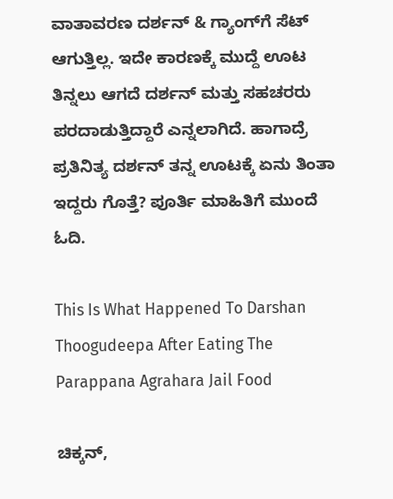ವಾತಾವರಣ ದರ್ಶನ್‌ & ಗ್ಯಾಂಗ್‌ಗೆ ಸೆಟ್ ಆಗುತ್ತಿಲ್ಲ. ಇದೇ ಕಾರಣಕ್ಕೆ ಮುದ್ದೆ ಊಟ ತಿನ್ನಲು ಆಗದೆ ದರ್ಶನ್ ಮತ್ತು ಸಹಚರರು ಪರದಾಡುತ್ತಿದ್ದಾರೆ ಎನ್ನಲಾಗಿದೆ. ಹಾಗಾದ್ರೆ ಪ್ರತಿನಿತ್ಯ ದರ್ಶನ್ ತನ್ನ ಊಟಕ್ಕೆ ಏನು ತಿಂತಾ ಇದ್ದರು ಗೊತ್ತೆ? ಪೂರ್ತಿ ಮಾಹಿತಿಗೆ ಮುಂದೆ ಓದಿ.

This Is What Happened To Darshan Thoogudeepa After Eating The Parappana Agrahara Jail Food

ಚಿಕ್ಕನ್,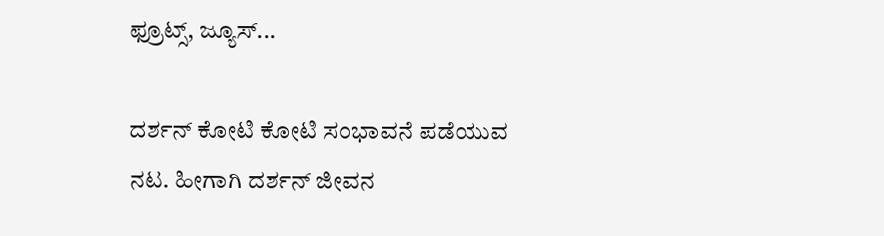ಫ್ರೂಟ್ಸ್, ಜ್ಯೂಸ್...

ದರ್ಶನ್ ಕೋಟಿ ಕೋಟಿ ಸಂಭಾವನೆ ಪಡೆಯುವ ನಟ. ಹೀಗಾಗಿ ದರ್ಶನ್‌ ಜೀವನ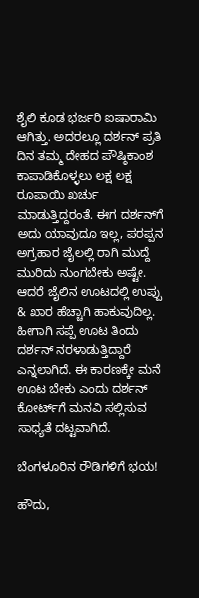ಶೈಲಿ ಕೂಡ ಭರ್ಜರಿ ಐಷಾರಾಮಿ ಆಗಿತ್ತು. ಅದರಲ್ಲೂ ದರ್ಶನ್ ಪ್ರತಿ ದಿನ ತಮ್ಮ ದೇಹದ ಪೌಷ್ಠಿಕಾಂಶ ಕಾಪಾಡಿಕೊಳ್ಳಲು ಲಕ್ಷ ಲಕ್ಷ ರೂಪಾಯಿ ಖರ್ಚು ಮಾಡುತ್ತಿದ್ದರಂತೆ. ಈಗ ದರ್ಶನ್‌ಗೆ ಅದು ಯಾವುದೂ ಇಲ್ಲ, ಪರಪ್ಪನ ಅಗ್ರಹಾರ ಜೈಲಲ್ಲಿ ರಾಗಿ ಮುದ್ದೆ ಮುರಿದು ನುಂಗಬೇಕು ಅಷ್ಟೇ. ಆದರೆ ಜೈಲಿನ ಊಟದಲ್ಲಿ ಉಪ್ಪು & ಖಾರ ಹೆಚ್ಚಾಗಿ ಹಾಕುವುದಿಲ್ಲ. ಹೀಗಾಗಿ ಸಪ್ಪೆ ಊಟ ತಿಂದು ದರ್ಶನ್ ನರಳಾಡುತ್ತಿದ್ದಾರೆ ಎನ್ನಲಾಗಿದೆ. ಈ ಕಾರಣಕ್ಕೇ ಮನೆ ಊಟ ಬೇಕು ಎಂದು ದರ್ಶನ್ ಕೋರ್ಟ್‌ಗೆ ಮನವಿ ಸಲ್ಲಿಸುವ ಸಾಧ್ಯತೆ ದಟ್ಟವಾಗಿದೆ.

ಬೆಂಗಳೂರಿನ ರೌಡಿಗಳಿಗೆ ಭಯ!

ಹೌದು,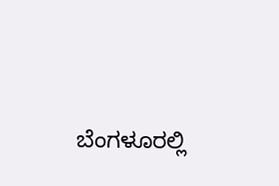ಬೆಂಗಳೂರಲ್ಲಿ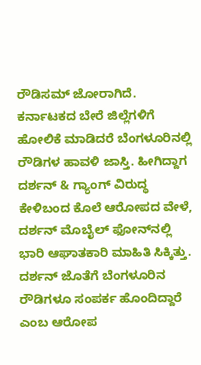ರೌಡಿಸಮ್ ಜೋರಾಗಿದೆ. ಕರ್ನಾಟಕದ ಬೇರೆ ಜಿಲ್ಲೆಗಳಿಗೆ ಹೋಲಿಕೆ ಮಾಡಿದರೆ ಬೆಂಗಳೂರಿನಲ್ಲಿ ರೌಡಿಗಳ ಹಾವಳಿ ಜಾಸ್ತಿ. ಹೀಗಿದ್ದಾಗ ದರ್ಶನ್ & ಗ್ಯಾಂಗ್ ವಿರುದ್ಧ ಕೇಳಿಬಂದ ಕೊಲೆ ಆರೋಪದ ವೇಳೆ, ದರ್ಶನ್ ಮೊಬೈಲ್ ಫೋನ್‌ನಲ್ಲಿ ಭಾರಿ ಆಘಾತಕಾರಿ ಮಾಹಿತಿ ಸಿಕ್ಕಿತ್ತು. ದರ್ಶನ್ ಜೊತೆಗೆ ಬೆಂಗಳೂರಿನ ರೌಡಿಗಳೂ ಸಂಪರ್ಕ ಹೊಂದಿದ್ದಾರೆ ಎಂಬ ಆರೋಪ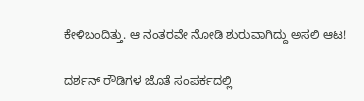ಕೇಳಿಬಂದಿತ್ತು. ಆ ನಂತರವೇ ನೋಡಿ ಶುರುವಾಗಿದ್ದು ಅಸಲಿ ಆಟ!

ದರ್ಶನ್ ರೌಡಿಗಳ ಜೊತೆ ಸಂಪರ್ಕದಲ್ಲಿ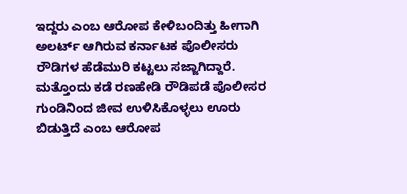ಇದ್ದರು ಎಂಬ ಆರೋಪ ಕೇಳಿಬಂದಿತ್ತು ಹೀಗಾಗಿ ಅಲರ್ಟ್ ಆಗಿರುವ ಕರ್ನಾಟಕ ಪೊಲೀಸರು ರೌಡಿಗಳ ಹೆಡೆಮುರಿ ಕಟ್ಟಲು ಸಜ್ಜಾಗಿದ್ದಾರೆ. ಮತ್ತೊಂದು ಕಡೆ ರಣಹೇಡಿ ರೌಡಿಪಡೆ ಪೊಲೀಸರ ಗುಂಡಿನಿಂದ ಜೀವ ಉಳಿಸಿಕೊಳ್ಳಲು ಊರು ಬಿಡುತ್ತಿದೆ ಎಂಬ ಆರೋಪ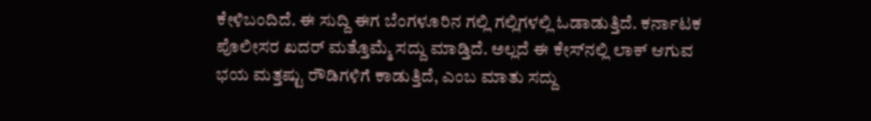ಕೇಳಿಬಂದಿದೆ. ಈ ಸುದ್ದಿ ಈಗ ಬೆಂಗಳೂರಿನ ಗಲ್ಲಿ ಗಲ್ಲಿಗಳಲ್ಲಿ ಓಡಾಡುತ್ತಿದೆ. ಕರ್ನಾಟಕ ಪೊಲೀಸರ ಖದರ್ ಮತ್ತೊಮ್ಮೆ ಸದ್ದು ಮಾಡ್ತಿದೆ. ಅಲ್ಲದೆ ಈ ಕೇಸ್‌ನಲ್ಲಿ ಲಾಕ್ ಆಗುವ ಭಯ ಮತ್ತಷ್ಟು ರೌಡಿಗಳಿಗೆ ಕಾಡುತ್ತಿದೆ, ಎಂಬ ಮಾತು ಸದ್ದು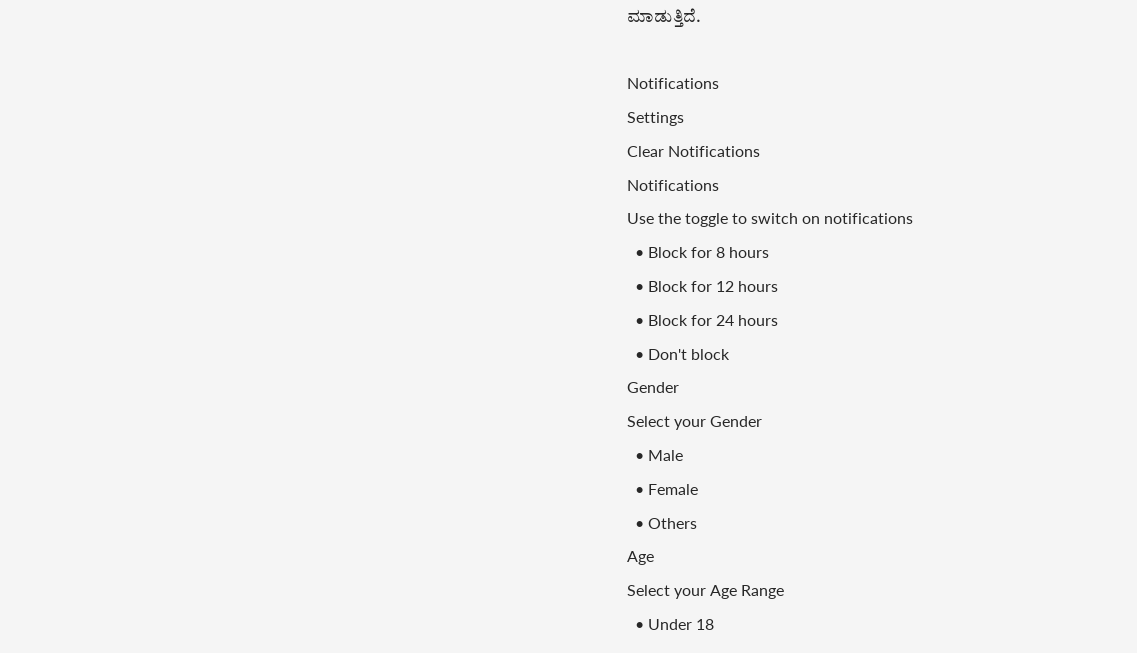ಮಾಡುತ್ತಿದೆ.

Notifications
Settings
Clear Notifications
Notifications
Use the toggle to switch on notifications
  • Block for 8 hours
  • Block for 12 hours
  • Block for 24 hours
  • Don't block
Gender
Select your Gender
  • Male
  • Female
  • Others
Age
Select your Age Range
  • Under 18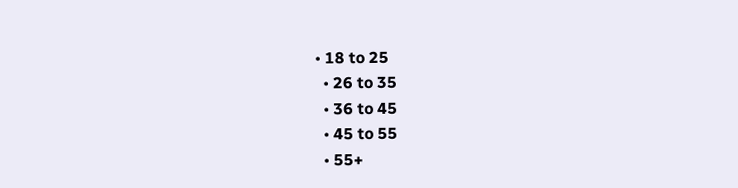• 18 to 25
  • 26 to 35
  • 36 to 45
  • 45 to 55
  • 55+